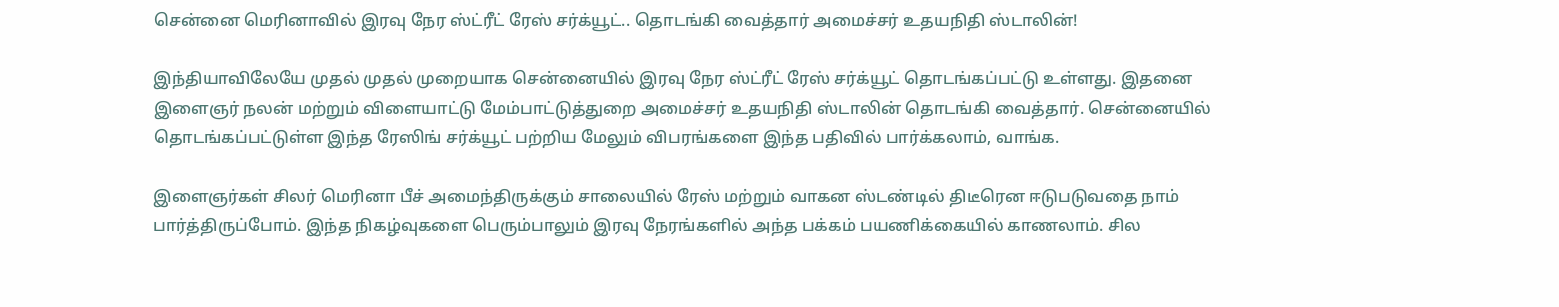சென்னை மெரினாவில் இரவு நேர ஸ்ட்ரீட் ரேஸ் சர்க்யூட்.. தொடங்கி வைத்தார் அமைச்சர் உதயநிதி ஸ்டாலின்!

இந்தியாவிலேயே முதல் முதல் முறையாக சென்னையில் இரவு நேர ஸ்ட்ரீட் ரேஸ் சர்க்யூட் தொடங்கப்பட்டு உள்ளது. இதனை இளைஞர் நலன் மற்றும் விளையாட்டு மேம்பாட்டுத்துறை அமைச்சர் உதயநிதி ஸ்டாலின் தொடங்கி வைத்தார். சென்னையில் தொடங்கப்பட்டுள்ள இந்த ரேஸிங் சர்க்யூட் பற்றிய மேலும் விபரங்களை இந்த பதிவில் பார்க்கலாம், வாங்க.

இளைஞர்கள் சிலர் மெரினா பீச் அமைந்திருக்கும் சாலையில் ரேஸ் மற்றும் வாகன ஸ்டண்டில் திடீரென ஈடுபடுவதை நாம் பார்த்திருப்போம். இந்த நிகழ்வுகளை பெரும்பாலும் இரவு நேரங்களில் அந்த பக்கம் பயணிக்கையில் காணலாம். சில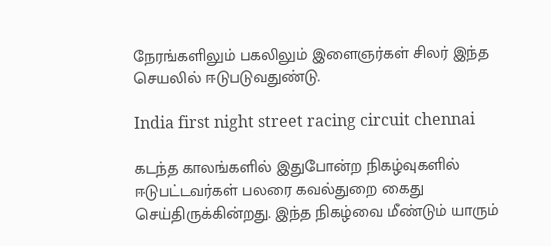நேரங்களிலும் பகலிலும் இளைஞர்கள் சிலர் இந்த செயலில் ஈடுபடுவதுண்டு.

India first night street racing circuit chennai

கடந்த காலங்களில் இதுபோன்ற நிகழ்வுகளில் ஈடுபட்டவர்கள் பலரை கவல்துறை கைது செய்திருக்கின்றது. இந்த நிகழ்வை மீண்டும் யாரும்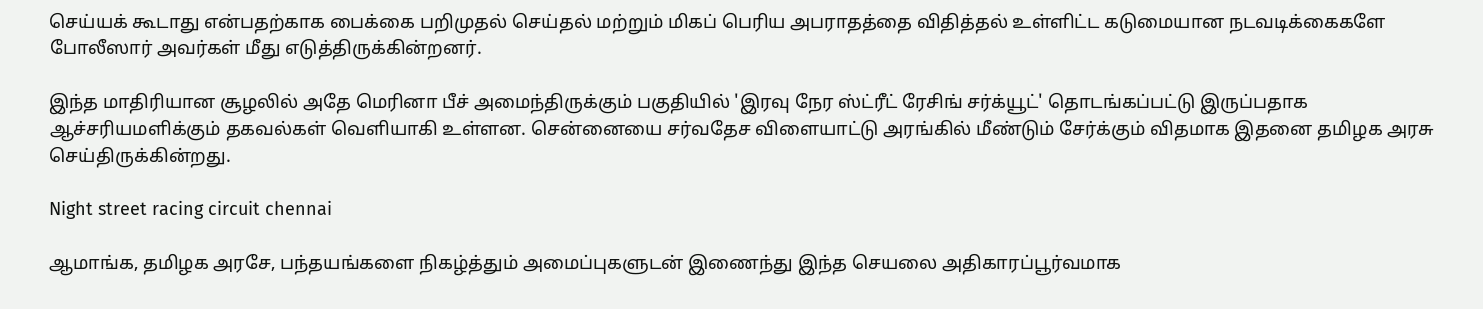செய்யக் கூடாது என்பதற்காக பைக்கை பறிமுதல் செய்தல் மற்றும் மிகப் பெரிய அபராதத்தை விதித்தல் உள்ளிட்ட கடுமையான நடவடிக்கைகளே போலீஸார் அவர்கள் மீது எடுத்திருக்கின்றனர்.

இந்த மாதிரியான சூழலில் அதே மெரினா பீச் அமைந்திருக்கும் பகுதியில் 'இரவு நேர ஸ்ட்ரீட் ரேசிங் சர்க்யூட்' தொடங்கப்பட்டு இருப்பதாக ஆச்சரியமளிக்கும் தகவல்கள் வெளியாகி உள்ளன. சென்னையை சர்வதேச விளையாட்டு அரங்கில் மீண்டும் சேர்க்கும் விதமாக இதனை தமிழக அரசு செய்திருக்கின்றது.

Night street racing circuit chennai

ஆமாங்க, தமிழக அரசே, பந்தயங்களை நிகழ்த்தும் அமைப்புகளுடன் இணைந்து இந்த செயலை அதிகாரப்பூர்வமாக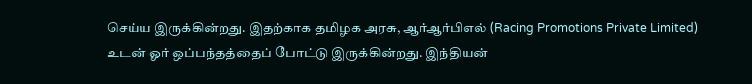செய்ய இருக்கின்றது. இதற்காக தமிழக அரசு, ஆர்ஆர்பிஎல் (Racing Promotions Private Limited) உடன் ஓர் ஒப்பந்தத்தைப் போட்டு இருக்கின்றது. இந்தியன்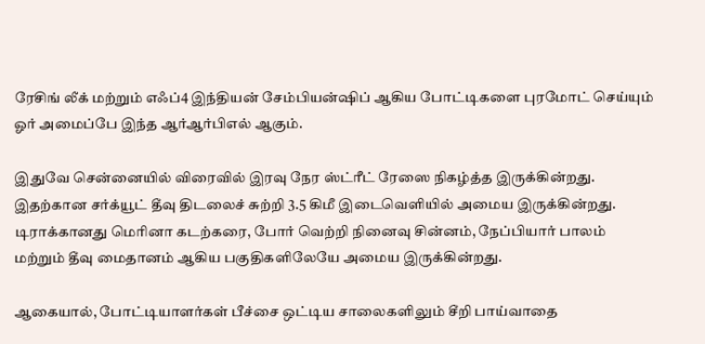ரேசிங் லீக் மற்றும் எஃப்4 இந்தியன் சேம்பியன்ஷிப் ஆகிய போட்டிகளை புரமோட் செய்யும் ஓர் அமைப்பே இந்த ஆர்ஆர்பிஎல் ஆகும்.

இதுவே சென்னையில் விரைவில் இரவு நேர ஸ்ட்ரீட் ரேஸை நிகழ்த்த இருக்கின்றது. இதற்கான சர்க்யூட் தீவு திடலைச் சுற்றி 3.5 கிமீ இடைவெளியில் அமைய இருக்கின்றது. டிராக்கானது மெரினா கடற்கரை, போர் வெற்றி நினைவு சின்னம், நேப்பியார் பாலம் மற்றும் தீவு மைதானம் ஆகிய பகுதிகளிலேயே அமைய இருக்கின்றது.

ஆகையால், போட்டியாளர்கள் பீச்சை ஒட்டிய சாலைகளிலும் சீறி பாய்வாதை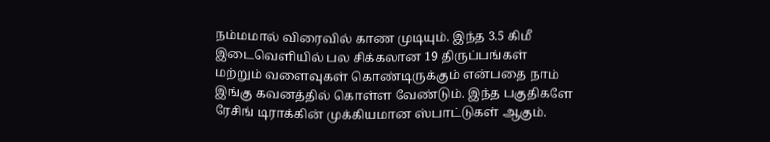நம்மமால் விரைவில் காண முடியும். இந்த 3.5 கிமீ இடைவெளியில் பல சிக்கலான 19 திருப்பங்கள் மற்றும் வளைவுகள் கொண்டிருக்கும் என்பதை நாம் இங்கு கவனத்தில் கொள்ள வேண்டும். இந்த பகுதிகளே ரேசிங் டிராக்கின் முக்கியமான ஸ்பாட்டுகள் ஆகும்.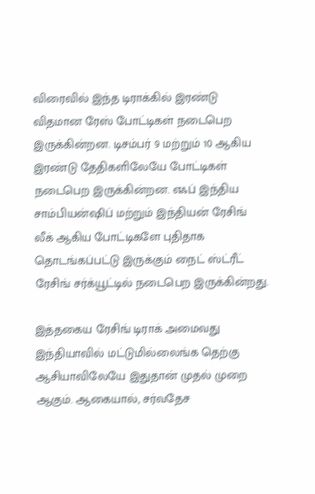விரைவில் இந்த டிராக்கில் இரண்டு விதமான ரேஸ் போட்டிகள் நடைபெற இருக்கின்றன. டிசம்பர் 9 மற்றும் 10 ஆகிய இரண்டு தேதிகளிலேயே போட்டிகள் நடைபெற இருக்கின்றன. எஃப் இந்திய சாம்பியன்ஷிப் மற்றும் இந்தியன் ரேசிங் லீக் ஆகிய போட்டிகளே புதிதாக தொடங்கப்பட்டு இருக்கும் நைட் ஸ்ட்ரீட் ரேசிங் சர்க்யூட்டில் நடைபெற இருக்கின்றது.

இத்தகைய ரேசிங் டிராக் அமைவது இந்தியாவில் மட்டுமில்லைங்க தெற்கு ஆசியாவிலேயே இதுதான் முதல் முறை ஆகும். ஆகையால், சர்வதேச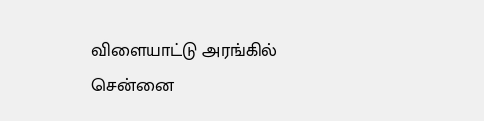விளையாட்டு அரங்கில் சென்னை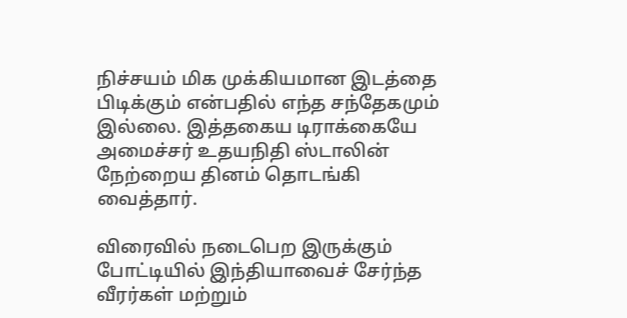நிச்சயம் மிக முக்கியமான இடத்தை பிடிக்கும் என்பதில் எந்த சந்தேகமும் இல்லை. இத்தகைய டிராக்கையே அமைச்சர் உதயநிதி ஸ்டாலின் நேற்றைய தினம் தொடங்கி வைத்தார்.

விரைவில் நடைபெற இருக்கும் போட்டியில் இந்தியாவைச் சேர்ந்த வீரர்கள் மற்றும்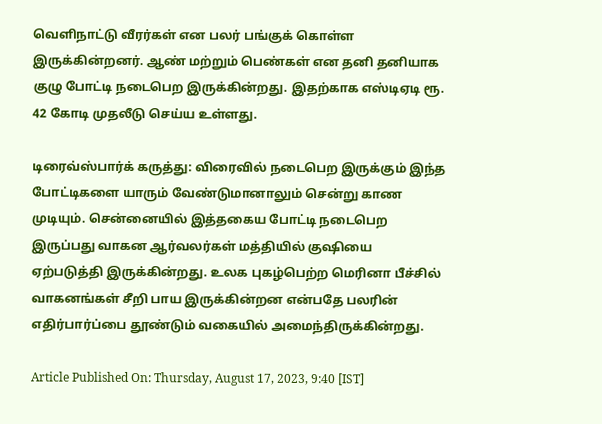வெளிநாட்டு வீரர்கள் என பலர் பங்குக் கொள்ள இருக்கின்றனர். ஆண் மற்றும் பெண்கள் என தனி தனியாக குழு போட்டி நடைபெற இருக்கின்றது. இதற்காக எஸ்டிஏடி ரூ. 42 கோடி முதலீடு செய்ய உள்ளது.

டிரைவ்ஸ்பார்க் கருத்து: விரைவில் நடைபெற இருக்கும் இந்த போட்டிகளை யாரும் வேண்டுமானாலும் சென்று காண முடியும். சென்னையில் இத்தகைய போட்டி நடைபெற இருப்பது வாகன ஆர்வலர்கள் மத்தியில் குஷியை ஏற்படுத்தி இருக்கின்றது. உலக புகழ்பெற்ற மெரினா பீச்சில் வாகனங்கள் சீறி பாய இருக்கின்றன என்பதே பலரின் எதிர்பார்ப்பை தூண்டும் வகையில் அமைந்திருக்கின்றது.

Article Published On: Thursday, August 17, 2023, 9:40 [IST]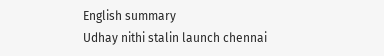English summary
Udhay nithi stalin launch chennai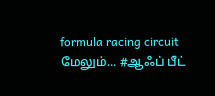formula racing circuit
மேலும்... #ஆஃப் பீட்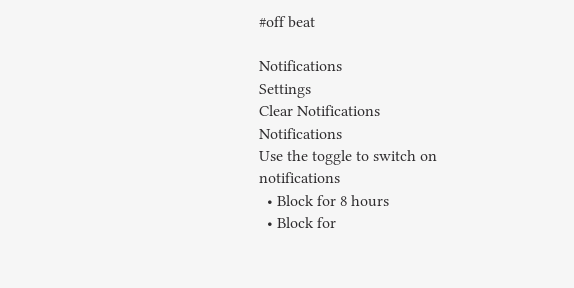#off beat

Notifications
Settings
Clear Notifications
Notifications
Use the toggle to switch on notifications
  • Block for 8 hours
  • Block for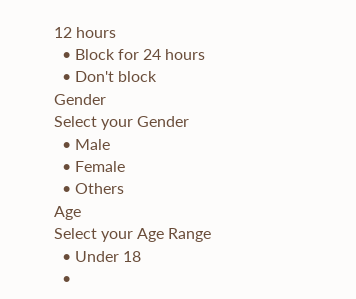12 hours
  • Block for 24 hours
  • Don't block
Gender
Select your Gender
  • Male
  • Female
  • Others
Age
Select your Age Range
  • Under 18
  •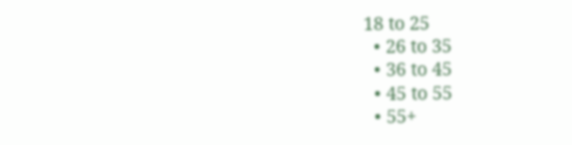18 to 25
  • 26 to 35
  • 36 to 45
  • 45 to 55
  • 55+